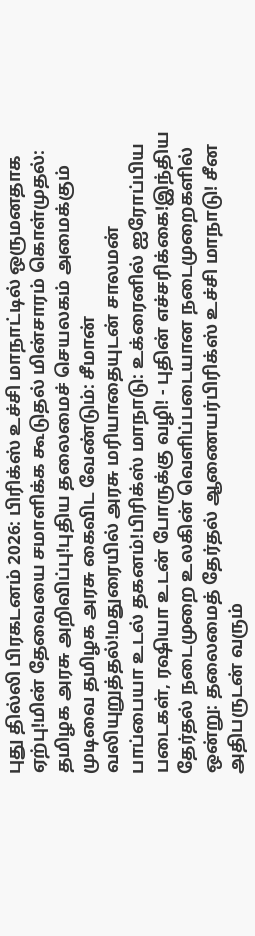புது தில்லி பிரகடனம் 2026: பிரிக்ஸ் உச்சி மாநாட்டில் ஒருமனதாக ஏற்பு!மின் தேவையை சமாளிக்க கூடுதல் மின்சாரம் கொள்முதல்: தமிழக அரசு அறிவிப்பு!புதிய தலைமைச் செயலகம் அமைக்கும் முடிவை தமிழக அரசு கைவிட வேண்டும்: சீமான் வலியுறுத்தல்!மதுரையில் அரசு மரியாதையுடன் சாலமன் பாப்பையா உடல் தகனம்!பிரிக்ஸ் மாநாடு: உக்ரைனில் ஐரோப்பிய படைகள், ரஷியா உடன் போருக்கு வழி! - புதின் எச்சரிக்கை!இந்திய தேர்தல் நடைமுறை உலகின் வெளிப்படையான நடைமுறைகளில் ஒன்று: தலைமைத் தேர்தல் ஆணையர்பிரிக்ஸ் உச்சி மாநாடு! சீன அதிபருடன் வரும்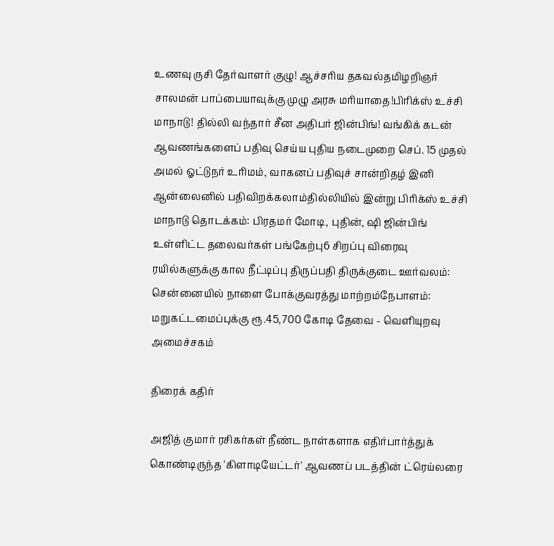உணவு ருசி தேர்வாளர் குழு! ஆச்சரிய தகவல்தமிழறிஞர் சாலமன் பாப்பையாவுக்கு முழு அரசு மரியாதை!பிரிக்ஸ் உச்சி மாநாடு! தில்லி வந்தார் சீன அதிபர் ஜின்பிங்! வங்கிக் கடன் ஆவணங்களைப் பதிவு செய்ய புதிய நடைமுறை செப். 15 முதல் அமல் ஓட்டுநர் உரிமம், வாகனப் பதிவுச் சான்றிதழ் இனி ஆன்லைனில் பதிவிறக்கலாம்தில்லியில் இன்று பிரிக்ஸ் உச்சி மாநாடு தொடக்கம்: பிரதமர் மோடி, புதின், ஷி ஜின்பிங் உள்ளிட்ட தலைவர்கள் பங்கேற்பு6 சிறப்பு விரைவு ரயில்களுக்கு கால நீட்டிப்பு திருப்பதி திருக்குடை ஊர்வலம்: சென்னையில் நாளை போக்குவரத்து மாற்றம்நேபாளம்: மறுகட்டமைப்புக்கு ரூ.45,700 கோடி தேவை - வெளியுறவு அமைச்சகம்

திரைக் கதிர்

அஜித் குமார் ரசிகர்கள் நீண்ட நாள்களாக எதிர்பார்த்துக் கொண்டிருந்த 'கிளாடியேட்டர்' ஆவணப் படத்தின் ட்ரெய்லரை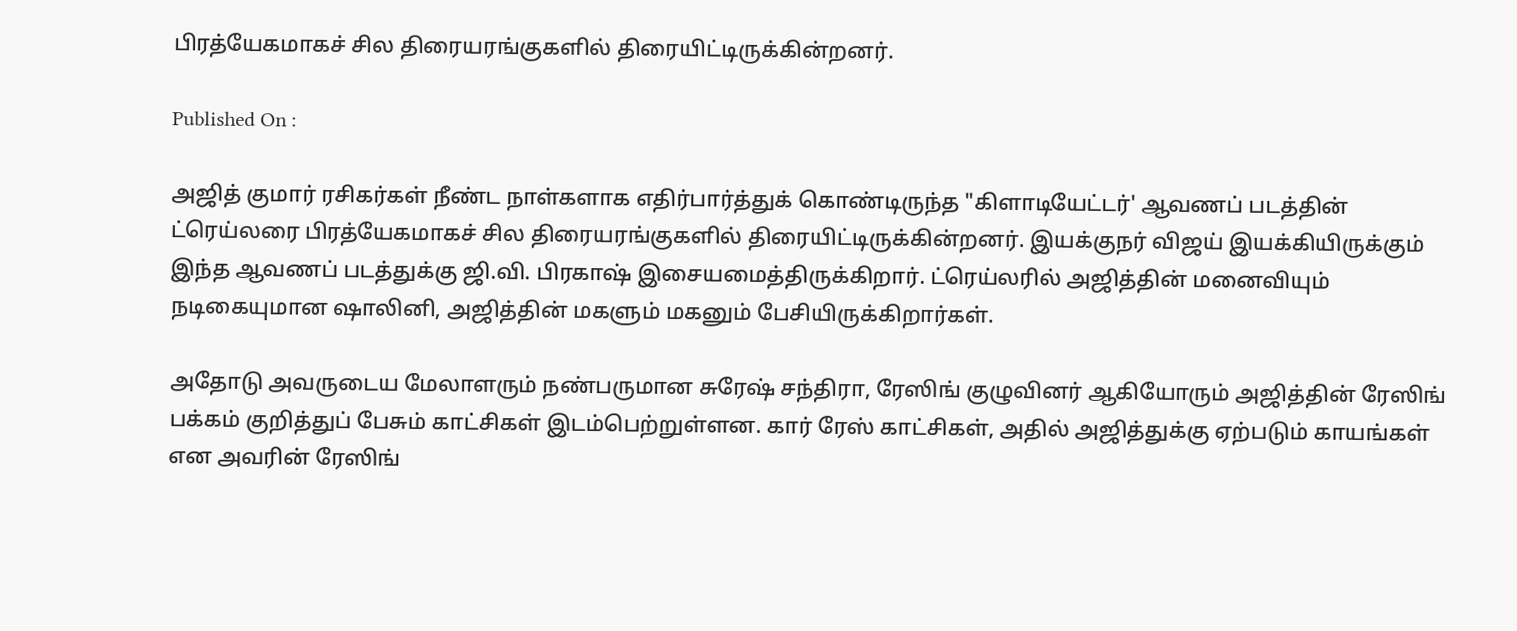பிரத்யேகமாகச் சில திரையரங்குகளில் திரையிட்டிருக்கின்றனர்.

Published On :

அஜித் குமார் ரசிகர்கள் நீண்ட நாள்களாக எதிர்பார்த்துக் கொண்டிருந்த "கிளாடியேட்டர்' ஆவணப் படத்தின் ட்ரெய்லரை பிரத்யேகமாகச் சில திரையரங்குகளில் திரையிட்டிருக்கின்றனர். இயக்குநர் விஜய் இயக்கியிருக்கும் இந்த ஆவணப் படத்துக்கு ஜி.வி. பிரகாஷ் இசையமைத்திருக்கிறார். ட்ரெய்லரில் அஜித்தின் மனைவியும் நடிகையுமான ஷாலினி, அஜித்தின் மகளும் மகனும் பேசியிருக்கிறார்கள்.

அதோடு அவருடைய மேலாளரும் நண்பருமான சுரேஷ் சந்திரா, ரேஸிங் குழுவினர் ஆகியோரும் அஜித்தின் ரேஸிங் பக்கம் குறித்துப் பேசும் காட்சிகள் இடம்பெற்றுள்ளன. கார் ரேஸ் காட்சிகள், அதில் அஜித்துக்கு ஏற்படும் காயங்கள் என அவரின் ரேஸிங்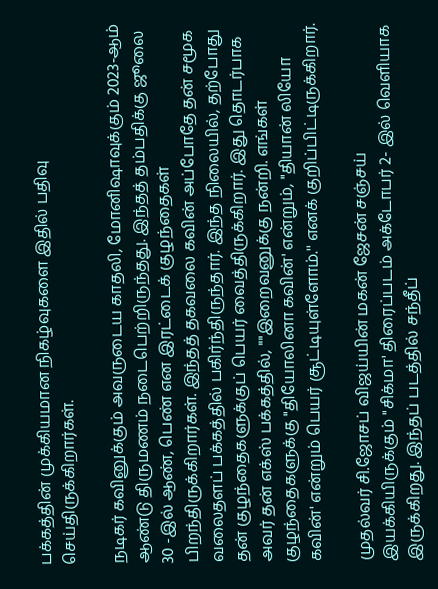பக்கத்தின் முக்கியமான நிகழ்வுகளை இதில் பதிவு செய்திருக்கிறார்கள்.

நடிகர் கவினுக்கும் அவருடைய காதலி, மோனிஷாவுக்கும் 2023-ஆம் ஆண்டு திருமணம் நடைபெற்றிருந்தது. இந்தத் தம்பதிக்கு ஜூலை 30 -இல் ஆண், பெண் என இரட்டைக் குழந்தைகள் பிறந்திருக்கிறார்கள். இந்தத் தகவலை கவின் அப்போதே தன் சமூக வலைதளப் பக்கத்தில் பகிர்ந்திருந்தார். இந்த நிலையில், தற்போது தன் குழந்தைகளுக்குப் பெயர் வைத்திருக்கிறார். இது தொடர்பாக அவர் தன் எக்ஸ் பக்கத்தில், ""இறைவனுக்கு நன்றி. எங்கள் குழந்தைகளுக்கு "தியோலினா கவின்' என்றும், "தியான் லியோ கவின்' என்றும் பெயர் சூட்டியுள்ளோம்.'' எனக் குறிப்பிட்டிருக்கிறார்.

முதல்வர் சி.ஜோசப் விஜய்யின் மகன் ஜேசன் சஞ்சய் இயக்கியிருக்கும் "சிக்மா' திரைப்படம் அக்டோபர் 2- இல் வெளியாக இருக்கிறது. இந்தப் படத்தில் சந்தீப்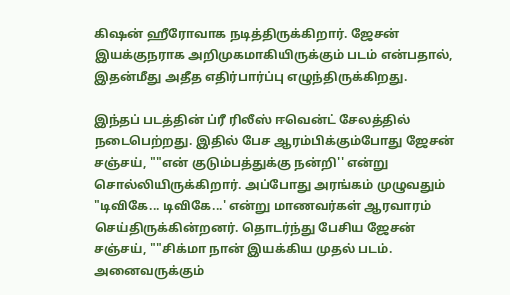கிஷன் ஹீரோவாக நடித்திருக்கிறார். ஜேசன் இயக்குநராக அறிமுகமாகியிருக்கும் படம் என்பதால், இதன்மீது அதீத எதிர்பார்ப்பு எழுந்திருக்கிறது.

இந்தப் படத்தின் ப்ரீ ரிலீஸ் ஈவென்ட் சேலத்தில் நடைபெற்றது. இதில் பேச ஆரம்பிக்கும்போது ஜேசன் சஞ்சய், ""என் குடும்பத்துக்கு நன்றி'' என்று சொல்லியிருக்கிறார். அப்போது அரங்கம் முழுவதும் "டிவிகே... டிவிகே...' என்று மாணவர்கள் ஆரவாரம் செய்திருக்கின்றனர். தொடர்ந்து பேசிய ஜேசன் சஞ்சய், ""சிக்மா நான் இயக்கிய முதல் படம். அனைவருக்கும்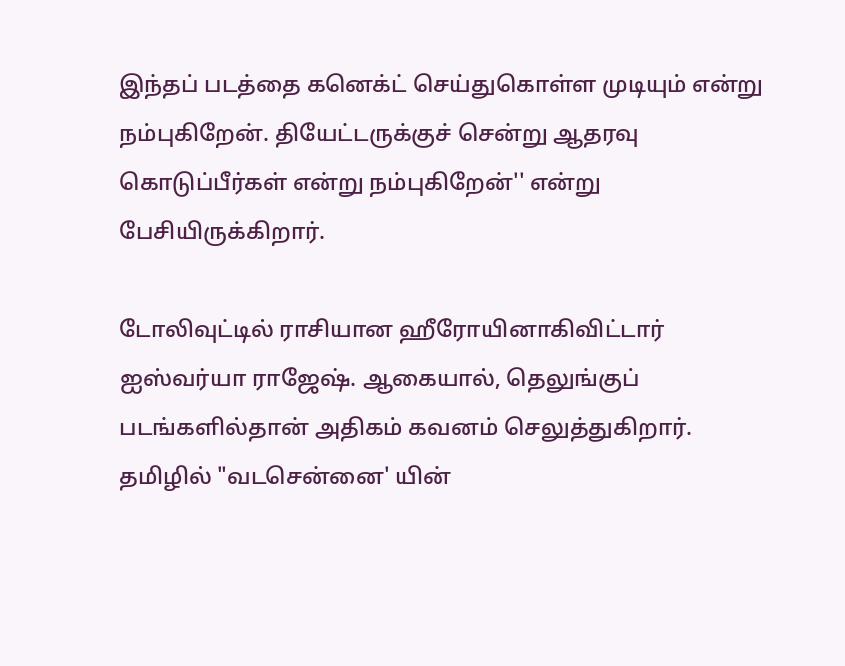இந்தப் படத்தை கனெக்ட் செய்துகொள்ள முடியும் என்று நம்புகிறேன். தியேட்டருக்குச் சென்று ஆதரவு கொடுப்பீர்கள் என்று நம்புகிறேன்'' என்று பேசியிருக்கிறார்.

டோலிவுட்டில் ராசியான ஹீரோயினாகிவிட்டார் ஐஸ்வர்யா ராஜேஷ். ஆகையால், தெலுங்குப் படங்களில்தான் அதிகம் கவனம் செலுத்துகிறார். தமிழில் "வடசென்னை' யின்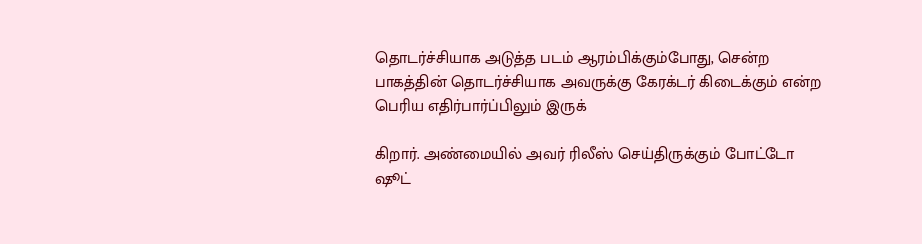தொடர்ச்சியாக அடுத்த படம் ஆரம்பிக்கும்போது, சென்ற பாகத்தின் தொடர்ச்சியாக அவருக்கு கேரக்டர் கிடைக்கும் என்ற பெரிய எதிர்பார்ப்பிலும் இருக்

கிறார். அண்மையில் அவர் ரிலீஸ் செய்திருக்கும் போட்டோ ஷூட்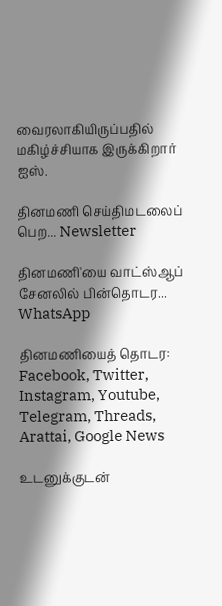வைரலாகியிருப்பதில் மகிழ்ச்சியாக இருக்கிறார் ஐஸ்.

தினமணி செய்திமடலைப் பெற... Newsletter

தினமணி'யை வாட்ஸ்ஆப் சேனலில் பின்தொடர... WhatsApp

தினமணியைத் தொடர: Facebook, Twitter, Instagram, Youtube, Telegram, Threads, Arattai, Google News

உடனுக்குடன்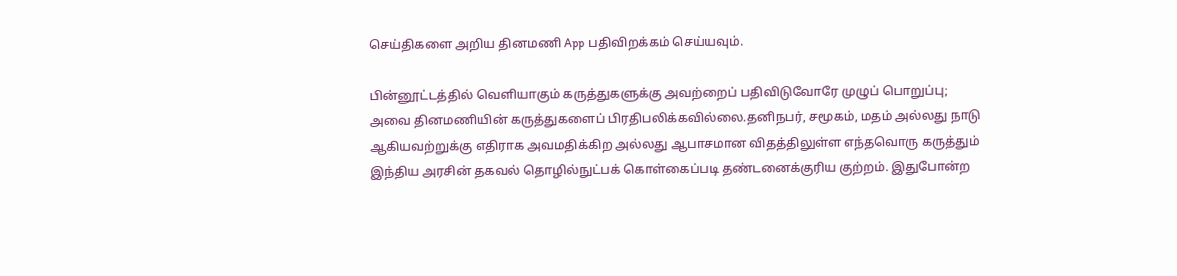செய்திகளை அறிய தினமணி App பதிவிறக்கம் செய்யவும்.

பின்னூட்டத்தில் வெளியாகும் கருத்துகளுக்கு அவற்றைப் பதிவிடுவோரே முழுப் பொறுப்பு; அவை தினமணியின் கருத்துகளைப் பிரதிபலிக்கவில்லை.தனிநபர், சமூகம், மதம் அல்லது நாடு ஆகியவற்றுக்கு எதிராக அவமதிக்கிற அல்லது ஆபாசமான விதத்திலுள்ள எந்தவொரு கருத்தும் இந்திய அரசின் தகவல் தொழில்நுட்பக் கொள்கைப்படி தண்டனைக்குரிய குற்றம். இதுபோன்ற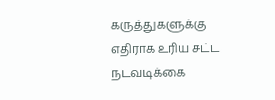கருத்துகளுக்கு எதிராக உரிய சட்ட நடவடிக்கை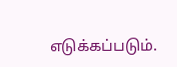எடுக்கப்படும்.